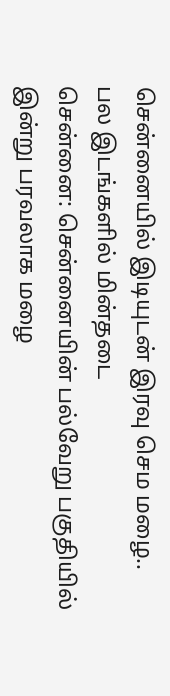சென்னையில் இடியுடன் இரவு செம மழை.. பல இடங்களில் மின்தடை
சென்னை: சென்னையின் பல்வேறு பகுதியில் இன்று பரவலாக மழை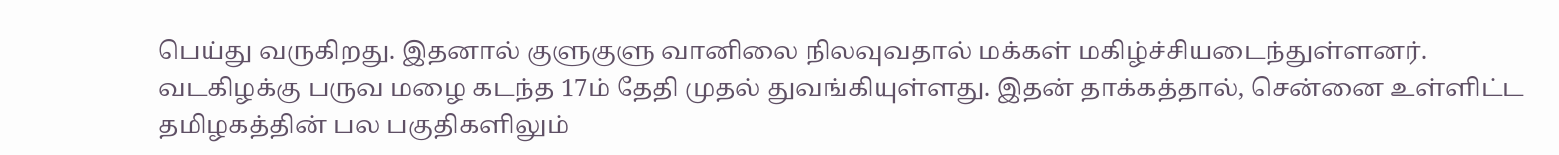பெய்து வருகிறது. இதனால் குளுகுளு வானிலை நிலவுவதால் மக்கள் மகிழ்ச்சியடைந்துள்ளனர்.
வடகிழக்கு பருவ மழை கடந்த 17ம் தேதி முதல் துவங்கியுள்ளது. இதன் தாக்கத்தால், சென்னை உள்ளிட்ட தமிழகத்தின் பல பகுதிகளிலும்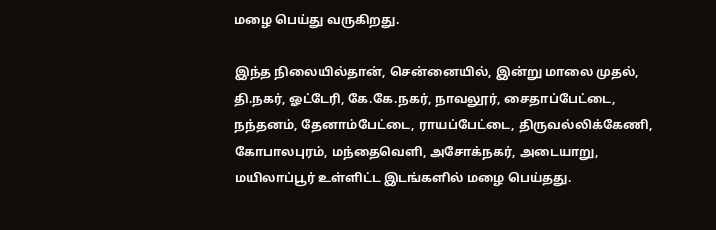மழை பெய்து வருகிறது.

இந்த நிலையில்தான், சென்னையில், இன்று மாலை முதல், தி.நகர், ஓட்டேரி, கே.கே.நகர், நாவலூர், சைதாப்பேட்டை, நந்தனம், தேனாம்பேட்டை, ராயப்பேட்டை, திருவல்லிக்கேணி, கோபாலபுரம், மந்தைவெளி, அசோக்நகர், அடையாறு, மயிலாப்பூர் உள்ளிட்ட இடங்களில் மழை பெய்தது.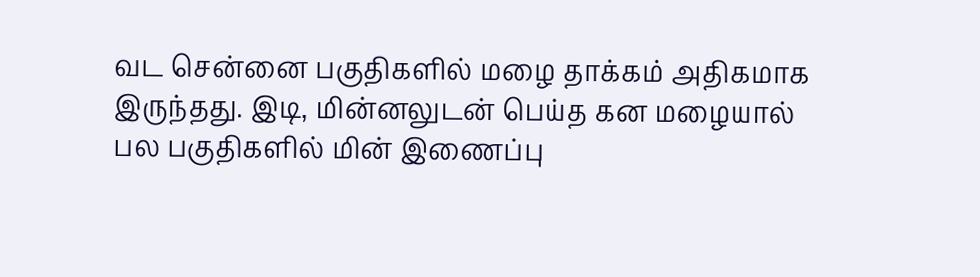வட சென்னை பகுதிகளில் மழை தாக்கம் அதிகமாக இருந்தது. இடி, மின்னலுடன் பெய்த கன மழையால் பல பகுதிகளில் மின் இணைப்பு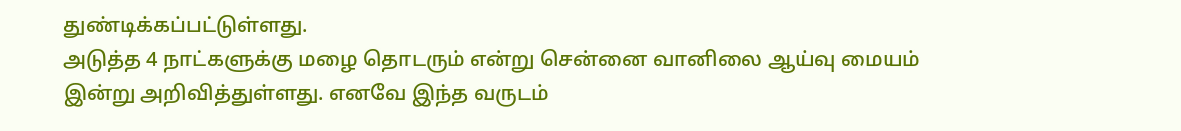துண்டிக்கப்பட்டுள்ளது.
அடுத்த 4 நாட்களுக்கு மழை தொடரும் என்று சென்னை வானிலை ஆய்வு மையம் இன்று அறிவித்துள்ளது. எனவே இந்த வருடம்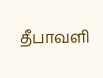தீபாவளி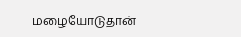மழையோடுதான்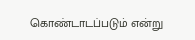கொண்டாடப்படும் என்று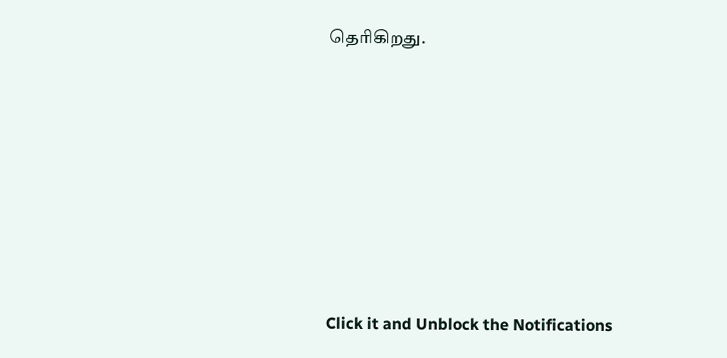தெரிகிறது.












Click it and Unblock the Notifications